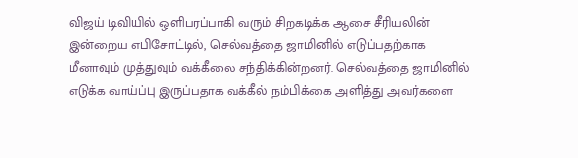விஜய் டிவியில் ஒளிபரப்பாகி வரும் சிறகடிக்க ஆசை சீரியலின் இன்றைய எபிசோட்டில், செல்வத்தை ஜாமினில் எடுப்பதற்காக மீனாவும் முத்துவும் வக்கீலை சந்திக்கின்றனர். செல்வத்தை ஜாமினில் எடுக்க வாய்ப்பு இருப்பதாக வக்கீல் நம்பிக்கை அளித்து அவர்களை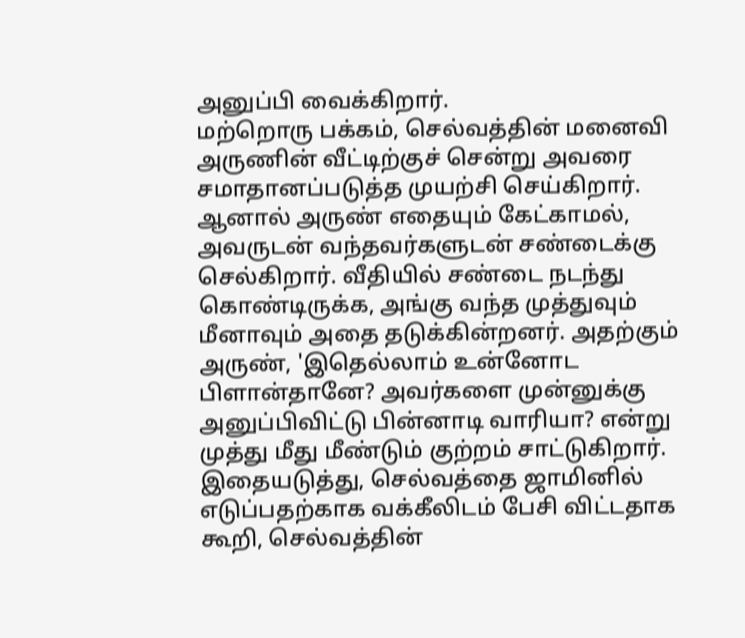அனுப்பி வைக்கிறார்.
மற்றொரு பக்கம், செல்வத்தின் மனைவி அருணின் வீட்டிற்குச் சென்று அவரை சமாதானப்படுத்த முயற்சி செய்கிறார். ஆனால் அருண் எதையும் கேட்காமல், அவருடன் வந்தவர்களுடன் சண்டைக்கு செல்கிறார். வீதியில் சண்டை நடந்து கொண்டிருக்க, அங்கு வந்த முத்துவும் மீனாவும் அதை தடுக்கின்றனர். அதற்கும் அருண், 'இதெல்லாம் உன்னோட பிளான்தானே? அவர்களை முன்னுக்கு அனுப்பிவிட்டு பின்னாடி வாரியா? என்று முத்து மீது மீண்டும் குற்றம் சாட்டுகிறார்.
இதையடுத்து, செல்வத்தை ஜாமினில் எடுப்பதற்காக வக்கீலிடம் பேசி விட்டதாக கூறி, செல்வத்தின்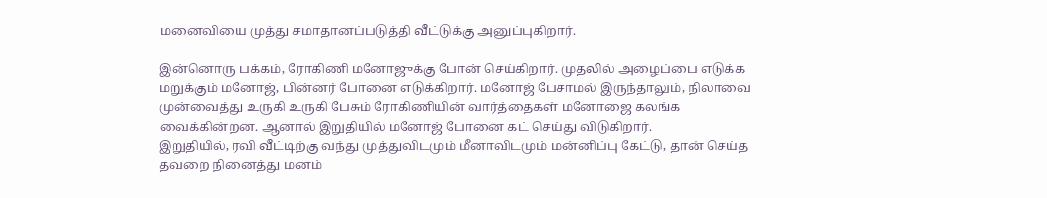மனைவியை முத்து சமாதானப்படுத்தி வீட்டுக்கு அனுப்புகிறார்.

இன்னொரு பக்கம், ரோகிணி மனோஜுக்கு போன் செய்கிறார். முதலில் அழைப்பை எடுக்க மறுக்கும் மனோஜ், பின்னர் போனை எடுக்கிறார். மனோஜ் பேசாமல் இருந்தாலும், நிலாவை முன்வைத்து உருகி உருகி பேசும் ரோகிணியின் வார்த்தைகள் மனோஜை கலங்க வைக்கின்றன. ஆனால் இறுதியில் மனோஜ் போனை கட் செய்து விடுகிறார்.
இறுதியில், ரவி வீட்டிற்கு வந்து முத்துவிடமும் மீனாவிடமும் மன்னிப்பு கேட்டு, தான் செய்த தவறை நினைத்து மனம்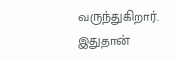வருந்துகிறார். இதுதான்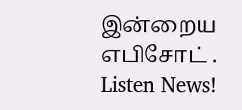இன்றைய எபிசோட் .
Listen News!